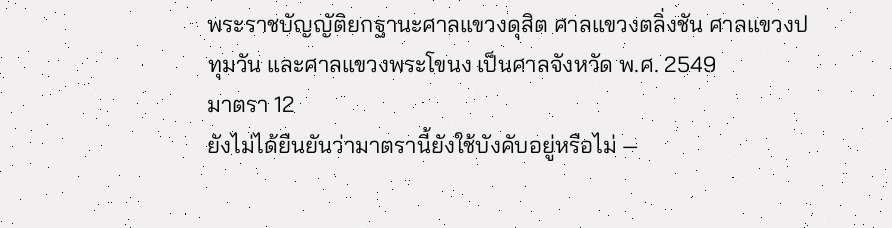พระราชบัญญัติยกฐานะศาลแขวงดุสิต ศาลแขวงตลิ่งชัน ศาลแขวงปทุมวัน และศาลแขวงพระโขนง เป็นศาลจังหวัด พ.ศ. 2549
มาตรา 12
ยังไม่ได้ยืนยันว่ามาตรานี้ยังใช้บังคับอยู่หรือไม่ —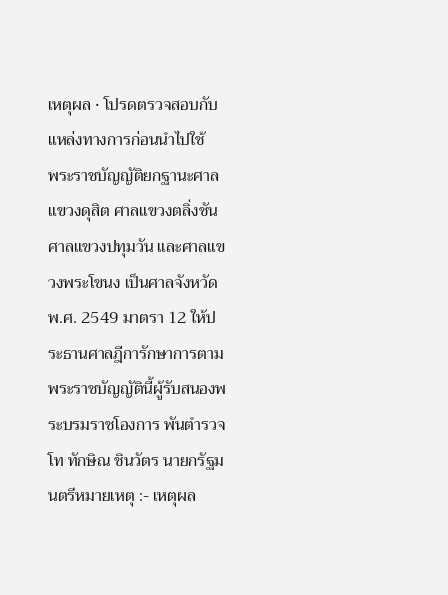เหตุผล · โปรดตรวจสอบกับแหล่งทางการก่อนนำไปใช้
พระราชบัญญัติยกฐานะศาลแขวงดุสิต ศาลแขวงตลิ่งชัน ศาลแขวงปทุมวัน และศาลแขวงพระโขนง เป็นศาลจังหวัด พ.ศ. 2549 มาตรา 12 ให้ประธานศาลฎีการักษาการตามพระราชบัญญัตินี้ผู้รับสนองพระบรมราชโองการ พันตำรวจโท ทักษิณ ชินวัตร นายกรัฐมนตรีหมายเหตุ :- เหตุผล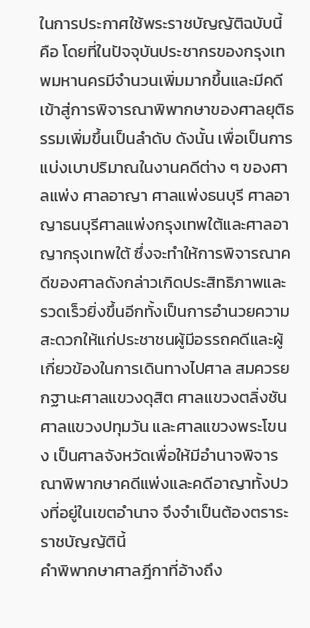ในการประกาศใช้พระราชบัญญัติฉบับนี้ คือ โดยที่ในปัจจุบันประชากรของกรุงเทพมหานครมีจำนวนเพิ่มมากขึ้นและมีคดีเข้าสู่การพิจารณาพิพากษาของศาลยุติธรรมเพิ่มขึ้นเป็นลำดับ ดังนั้น เพื่อเป็นการแบ่งเบาปริมาณในงานคดีต่าง ๆ ของศาลแพ่ง ศาลอาญา ศาลแพ่งธนบุรี ศาลอาญาธนบุรีศาลแพ่งกรุงเทพใต้และศาลอาญากรุงเทพใต้ ซึ่งจะทำให้การพิจารณาคดีของศาลดังกล่าวเกิดประสิทธิภาพและรวดเร็วยิ่งขึ้นอีกทั้งเป็นการอำนวยความสะดวกให้แก่ประชาชนผู้มีอรรถคดีและผู้เกี่ยวข้องในการเดินทางไปศาล สมควรยกฐานะศาลแขวงดุสิต ศาลแขวงตลิ่งชัน ศาลแขวงปทุมวัน และศาลแขวงพระโขนง เป็นศาลจังหวัดเพื่อให้มีอำนาจพิจารณาพิพากษาคดีแพ่งและคดีอาญาทั้งปวงที่อยู่ในเขตอำนาจ จึงจำเป็นต้องตราระราชบัญญัตินี้
คำพิพากษาศาลฎีกาที่อ้างถึง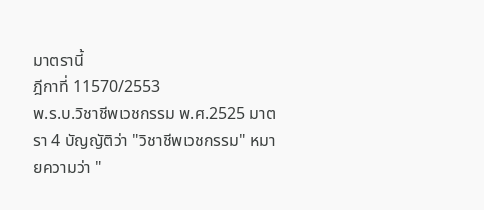มาตรานี้
ฎีกาที่ 11570/2553
พ.ร.บ.วิชาชีพเวชกรรม พ.ศ.2525 มาตรา 4 บัญญัติว่า "วิชาชีพเวชกรรม" หมายความว่า "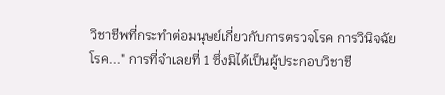วิชาชีพที่กระทำต่อมนุษย์เกี่ยวกับการตรวจโรค การวินิจฉัยโรค..." การที่จำเลยที่ 1 ซึ่งมิได้เป็นผู้ประกอบวิชาชี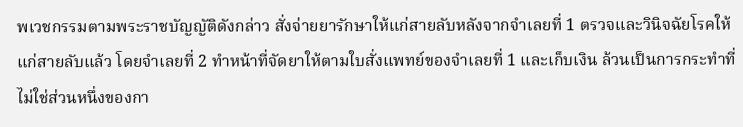พเวชกรรมตามพระราชบัญญัติดังกล่าว สั่งจ่ายยารักษาให้แก่สายลับหลังจากจำเลยที่ 1 ตรวจและวินิจฉัยโรคให้แก่สายลับแล้ว โดยจำเลยที่ 2 ทำหน้าที่จัดยาให้ตามใบสั่งแพทย์ของจำเลยที่ 1 และเก็บเงิน ล้วนเป็นการกระทำที่ไม่ใช่ส่วนหนึ่งของกา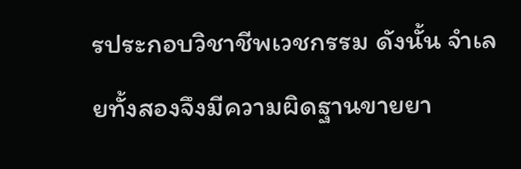รประกอบวิชาชีพเวชกรรม ดังนั้น จำเลยทั้งสองจึงมีความผิดฐานขายยา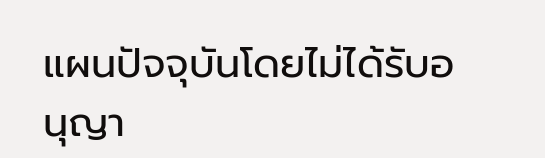แผนปัจจุบันโดยไม่ได้รับอนุญา